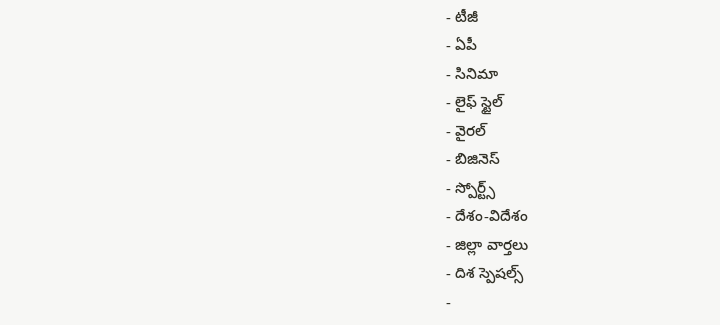- టీజీ
- ఏపీ
- సినిమా
- లైఫ్ స్టైల్
- వైరల్
- బిజినెస్
- స్పోర్ట్స్
- దేశం-విదేశం
- జిల్లా వార్తలు
- దిశ స్పెషల్స్
-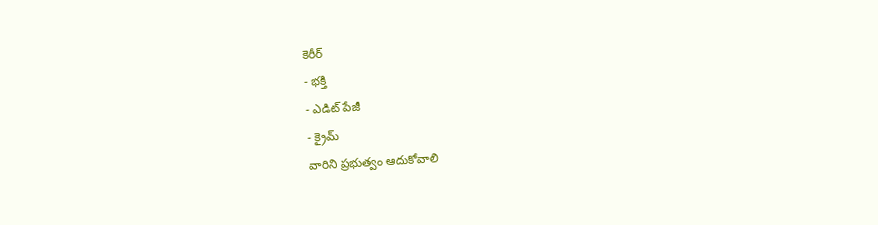కెరీర్
- భక్తి
- ఎడిట్ పేజీ
- క్రైమ్
వారిని ప్రభుత్వం ఆదుకోవాలి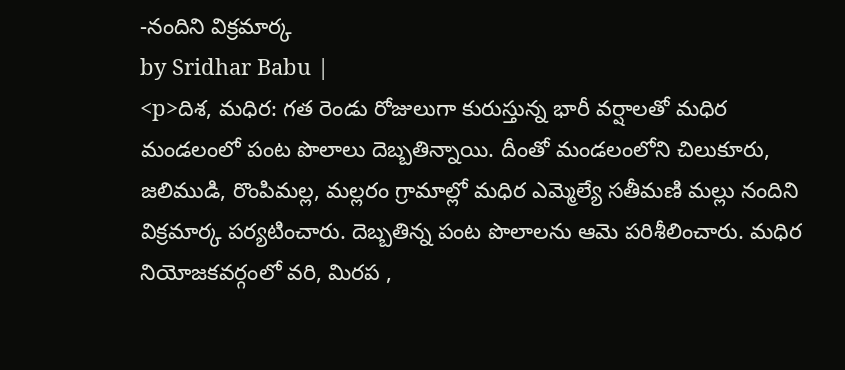-నందిని విక్రమార్క
by Sridhar Babu |
<p>దిశ, మధిర: గత రెండు రోజులుగా కురుస్తున్న భారీ వర్షాలతో మధిర మండలంలో పంట పొలాలు దెబ్బతిన్నాయి. దీంతో మండలంలోని చిలుకూరు, జలిముడి, రొంపిమల్ల, మల్లరం గ్రామాల్లో మధిర ఎమ్మెల్యే సతీమణి మల్లు నందిని విక్రమార్క పర్యటించారు. దెబ్బతిన్న పంట పొలాలను ఆమె పరిశీలించారు. మధిర నియోజకవర్గంలో వరి, మిరప ,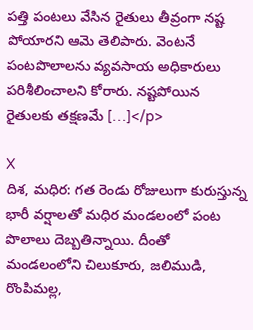పత్తి పంటలు వేసిన రైతులు తీవ్రంగా నష్ట పోయారని ఆమె తెలిపారు. వెంటనే పంటపొలాలను వ్యవసాయ అధికారులు పరిశీలించాలని కోరారు. నష్టపోయిన రైతులకు తక్షణమే […]</p>

X
దిశ, మధిర: గత రెండు రోజులుగా కురుస్తున్న భారీ వర్షాలతో మధిర మండలంలో పంట పొలాలు దెబ్బతిన్నాయి. దీంతో మండలంలోని చిలుకూరు, జలిముడి, రొంపిమల్ల,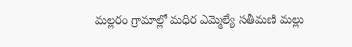మల్లరం గ్రామాల్లో మధిర ఎమ్మెల్యే సతీమణి మల్లు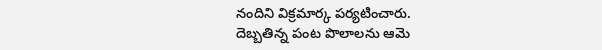నందిని విక్రమార్క పర్యటించారు.
దెబ్బతిన్న పంట పొలాలను ఆమె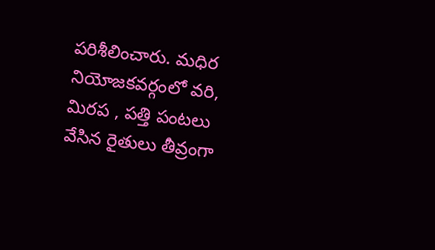పరిశీలించారు. మధిర నియోజకవర్గంలో వరి, మిరప , పత్తి పంటలు వేసిన రైతులు తీవ్రంగా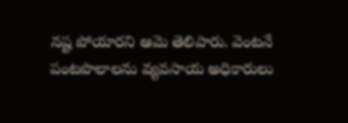నష్ట పోయారని ఆమె తెలిపారు. వెంటనే పంటపొలాలను వ్యవసాయ అధికారులు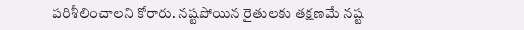పరిశీలించాలని కోరారు. నష్టపోయిన రైతులకు తక్షణమే నష్ట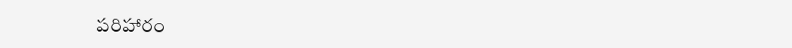పరిహారం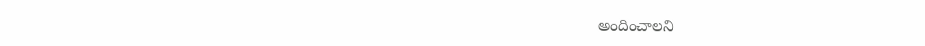అందించాలని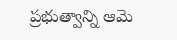ప్రభుత్వాన్ని ఆమె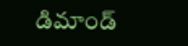డిమాండ్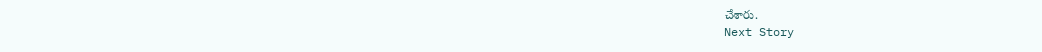చేశారు.
Next Story